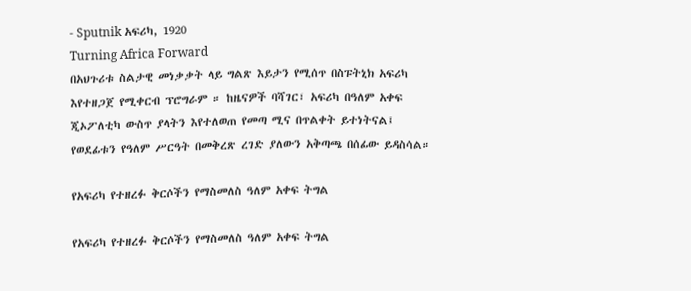- Sputnik አፍሪካ, 1920
Turning Africa Forward
በአህጉሪቱ ስልታዊ መነቃቃት ላይ ግልጽ እይታን የሚሰጥ በስፑትኒክ አፍሪካ እየተዘጋጀ የሚቀርብ ፕሮግራም ። ከዜናዎች ባሻገር፣ አፍሪካ በዓለም አቀፍ ጂኦፖለቲካ ውስጥ ያላትን እየተለወጠ የመጣ ሚና በጥልቀት ይተነትናል፤ የወደፊቱን የዓለም ሥርዓት በመቅረጽ ረገድ ያለውን አቅጣጫ በሰፊው ይዳስሳል።

የአፍሪካ የተዘረፉ ቅርሶችን የማስመለስ ዓለም አቀፍ ትግል

የአፍሪካ የተዘረፉ ቅርሶችን የማስመለስ ዓለም አቀፍ ትግል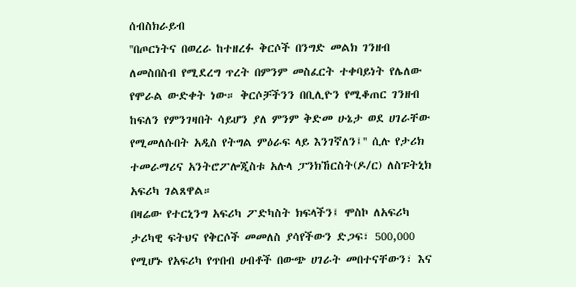ሰብስክራይብ
''በጦርነትና በወረራ ከተዘረፉ ቅርሶች በንግድ መልክ ገንዘብ ለመስበስብ የሚደረግ ጥረት በምንም መስፈርት ተቀባይነት የሌለው የሞራል ውድቀት ነው። ቅርሶቻችንን በቢሊዮን የሚቆጠር ገንዘብ ከፍለን የምንገዛበት ሳይሆን ያለ ምንም ቅድመ ሁኔታ ወደ ሀገራቸው የሚመለሱበት አዲስ የትግል ምዕራፍ ላይ እንገኛለን፤'' ሲሉ የታሪክ ተመራማሪና አንትሮፖሎጂስቱ አሉላ ፓንክኸርስት(ዶ/ር) ለስፑትኒክ አፍሪካ ገልጸዋል።
በዛሬው የተርኒንግ አፍሪካ ፖድካስት ክፍላችን፤ ሞስኮ ለአፍሪካ ታሪካዊ ፍትህና የቅርሶች መመለስ ያሳየችውን ድጋፍ፣ 500,000 የሚሆኑ የአፍሪካ የጥበብ ሀብቶች በውጭ ሀገራት መበተናቸውን፣ እና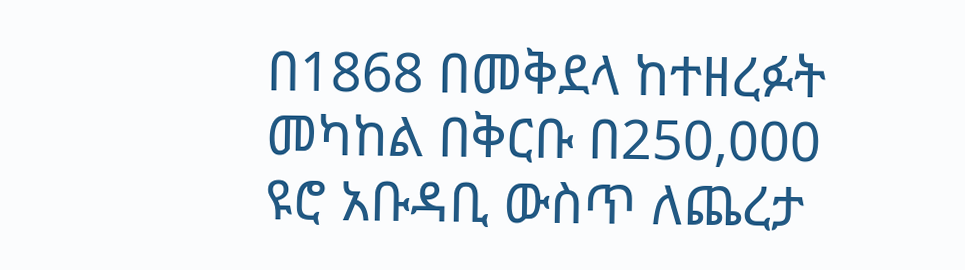በ1868 በመቅደላ ከተዘረፉት መካከል በቅርቡ በ250,000 ዩሮ አቡዳቢ ውስጥ ለጨረታ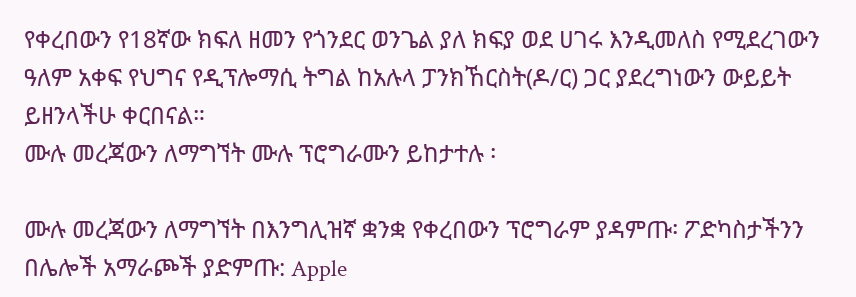የቀረበውን የ18ኛው ክፍለ ዘመን የጎንደር ወንጌል ያለ ክፍያ ወደ ሀገሩ እንዲመለስ የሚደረገውን ዓለም አቀፍ የህግና የዲፕሎማሲ ትግል ከአሉላ ፓንክኸርስት(ዶ/ር) ጋር ያደረግነውን ውይይት ይዘንላችሁ ቀርበናል።
ሙሉ መረጃውን ለማግኘት ሙሉ ፕሮግራሙን ይከታተሉ ፡

ሙሉ መረጃውን ለማግኘት በእንግሊዝኛ ቋንቋ የቀረበውን ፕሮግራም ያዳምጡ፡ ፖድካስታችንን በሌሎች አማራጮች ያድምጡ: Apple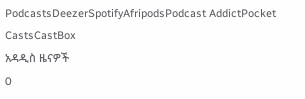PodcastsDeezerSpotifyAfripodsPodcast AddictPocket CastsCastBox
አዳዲስ ዜናዎች
0